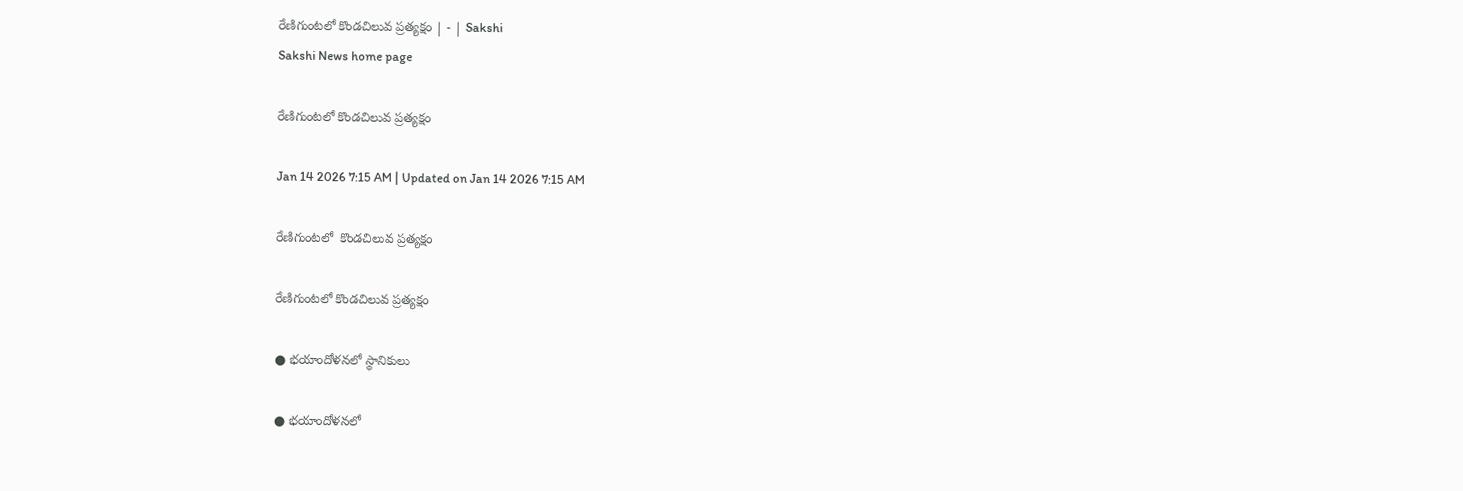రేణిగుంటలో కొండచిలువ ప్రత్యక్షం | - | Sakshi
Sakshi News home page

రేణిగుంటలో కొండచిలువ ప్రత్యక్షం

Jan 14 2026 7:15 AM | Updated on Jan 14 2026 7:15 AM

రేణిగుంటలో  కొండచిలువ ప్రత్యక్షం

రేణిగుంటలో కొండచిలువ ప్రత్యక్షం

● భయాందోళనలో స్థానికులు

● భయాందోళనలో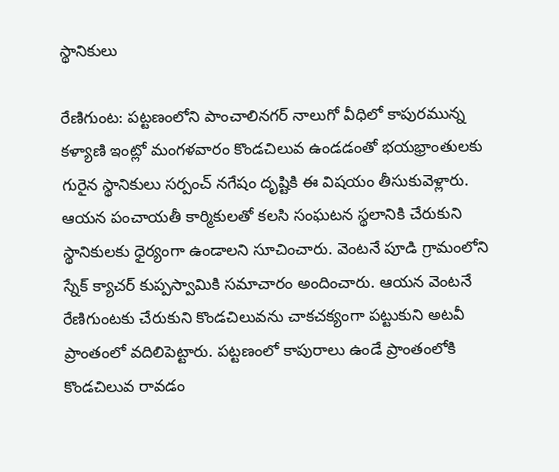స్థానికులు

రేణిగుంట: పట్టణంలోని పాంచాలినగర్‌ నాలుగో వీధిలో కాపురమున్న కళ్యాణి ఇంట్లో మంగళవారం కొండచిలువ ఉండడంతో భయభ్రాంతులకు గురైన స్థానికులు సర్పంచ్‌ నగేషం దృష్టికి ఈ విషయం తీసుకువెళ్లారు. ఆయన పంచాయతీ కార్మికులతో కలసి సంఘటన స్థలానికి చేరుకుని స్థానికులకు ధైర్యంగా ఉండాలని సూచించారు. వెంటనే పూడి గ్రామంలోని స్నేక్‌ క్యాచర్‌ కుప్పస్వామికి సమాచారం అందించారు. ఆయన వెంటనే రేణిగుంటకు చేరుకుని కొండచిలువను చాకచక్యంగా పట్టుకుని అటవీ ప్రాంతంలో వదిలిపెట్టారు. పట్టణంలో కాపురాలు ఉండే ప్రాంతంలోకి కొండచిలువ రావడం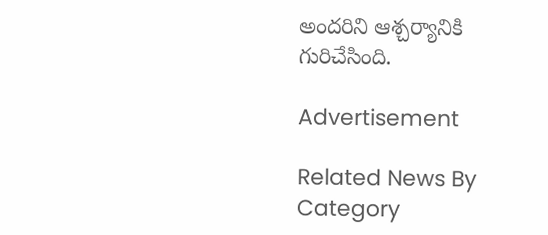అందరిని ఆశ్చర్యానికి గురిచేసింది.

Advertisement

Related News By Category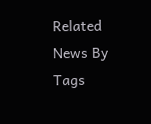Related News By Tags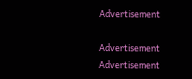Advertisement

Advertisement
Advertisement